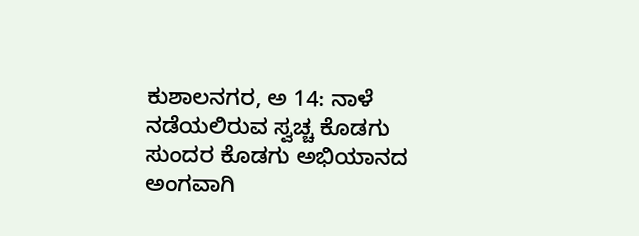ಕುಶಾಲನಗರ, ಅ 14: ನಾಳೆ ನಡೆಯಲಿರುವ ಸ್ವಚ್ಚ ಕೊಡಗು ಸುಂದರ ಕೊಡಗು ಅಭಿಯಾನದ ಅಂಗವಾಗಿ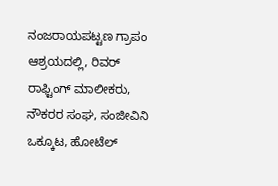ನಂಜರಾಯಪಟ್ಟಣ ಗ್ರಾಪಂ ಆಶ್ರಯದಲ್ಲಿ, ರಿವರ್ ರಾಫ್ಟಿಂಗ್ ಮಾಲೀಕರು, ನೌಕರರ ಸಂಘ, ಸಂಜೀವಿನಿ ಒಕ್ಕೂಟ, ಹೋಟೆಲ್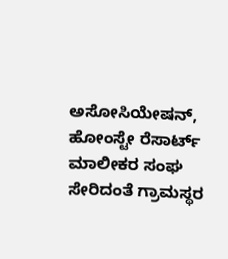ಅಸೋಸಿಯೇಷನ್, ಹೋಂಸ್ಟೇ ರೆಸಾರ್ಟ್ ಮಾಲೀಕರ ಸಂಘ ಸೇರಿದಂತೆ ಗ್ರಾಮಸ್ಥರ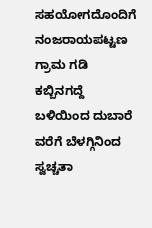ಸಹಯೋಗದೊಂದಿಗೆ ನಂಜರಾಯಪಟ್ಟಣ ಗ್ರಾಮ ಗಡಿ ಕಬ್ಬಿನಗದ್ದೆ ಬಳಿಯಿಂದ ದುಬಾರೆ ವರೆಗೆ ಬೆಳಗ್ಗಿನಿಂದ ಸ್ವಚ್ಚತಾ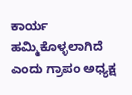ಕಾರ್ಯ ಹಮ್ಮಿಕೊಳ್ಳಲಾಗಿದೆ ಎಂದು ಗ್ರಾಪಂ ಅಧ್ಯಕ್ಷ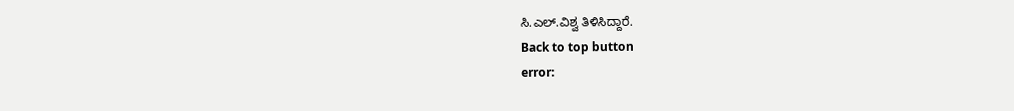ಸಿ.ಎಲ್.ವಿಶ್ವ ತಿಳಿಸಿದ್ದಾರೆ.
Back to top button
error: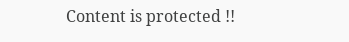Content is protected !!